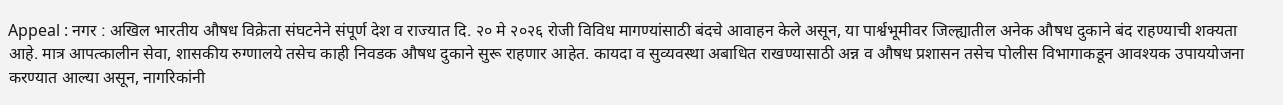Appeal : नगर : अखिल भारतीय औषध विक्रेता संघटनेने संपूर्ण देश व राज्यात दि. २० मे २०२६ रोजी विविध मागण्यांसाठी बंदचे आवाहन केले असून, या पार्श्वभूमीवर जिल्ह्यातील अनेक औषध दुकाने बंद राहण्याची शक्यता आहे. मात्र आपत्कालीन सेवा, शासकीय रुग्णालये तसेच काही निवडक औषध दुकाने सुरू राहणार आहेत. कायदा व सुव्यवस्था अबाधित राखण्यासाठी अन्न व औषध प्रशासन तसेच पोलीस विभागाकडून आवश्यक उपाययोजना करण्यात आल्या असून, नागरिकांनी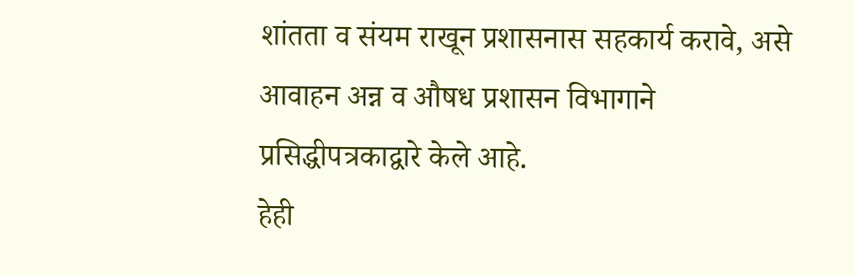शांतता व संयम राखून प्रशासनास सहकार्य करावे, असे आवाहन अन्न व औषध प्रशासन विभागाने प्रसिद्धीपत्रकाद्वारे केले आहे.
हेही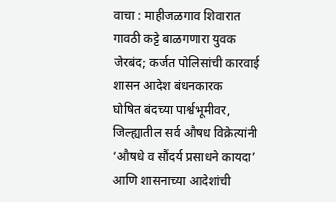वाचा : माहीजळगाव शिवारात गावठी कट्टे बाळगणारा युवक जेरबंद; कर्जत पोलिसांची कारवाई
शासन आदेश बंधनकारक
घोषित बंदच्या पार्श्वभूमीवर, जिल्ह्यातील सर्व औषध विक्रेत्यांनी ‘औषधे व सौंदर्य प्रसाधने कायदा’ आणि शासनाच्या आदेशांची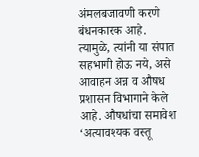अंमलबजावणी करणे बंधनकारक आहे. त्यामुळे, त्यांनी या संपात सहभागी होऊ नये, असे आवाहन अन्न व औषध प्रशासन विभागाने केले आहे. औषधांचा समावेश ‘अत्यावश्यक वस्तू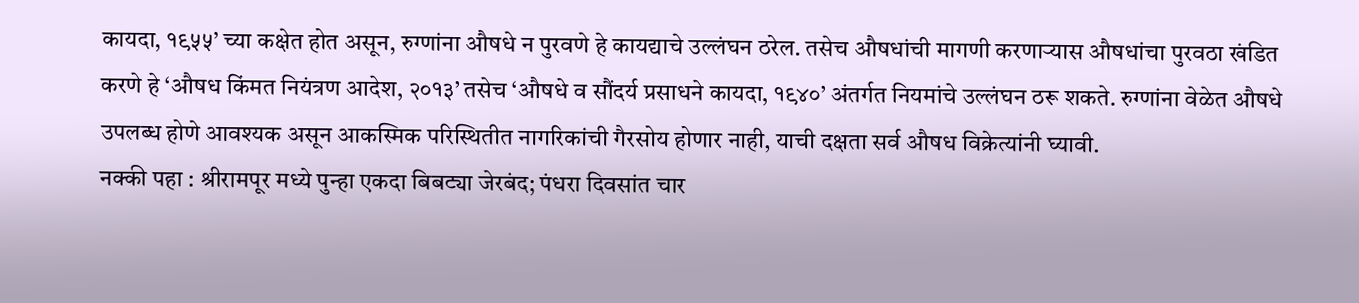कायदा, १९५५’ च्या कक्षेत होत असून, रुग्णांना औषधे न पुरवणे हे कायद्याचे उल्लंघन ठरेल. तसेच औषधांची मागणी करणाऱ्यास औषधांचा पुरवठा खंडित करणे हे ‘औषध किंमत नियंत्रण आदेश, २०१३’ तसेच ‘औषधे व सौंदर्य प्रसाधने कायदा, १९४०’ अंतर्गत नियमांचे उल्लंघन ठरू शकते. रुग्णांना वेळेत औषधे उपलब्ध होणे आवश्यक असून आकस्मिक परिस्थितीत नागरिकांची गैरसोय होणार नाही, याची दक्षता सर्व औषध विक्रेत्यांनी घ्यावी.
नक्की पहा : श्रीरामपूर मध्ये पुन्हा एकदा बिबट्या जेरबंद; पंधरा दिवसांत चार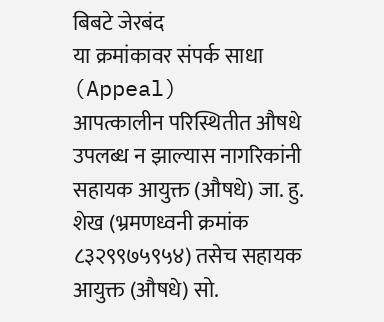बिबटे जेरबंद
या क्रमांकावर संपर्क साधा (Appeal)
आपत्कालीन परिस्थितीत औषधे उपलब्ध न झाल्यास नागरिकांनी सहायक आयुक्त (औषधे) जा. हु. शेख (भ्रमणध्वनी क्रमांक ८३२९९७५९५४) तसेच सहायक आयुक्त (औषधे) सो.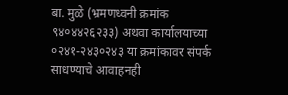बा. मुळे (भ्रमणध्वनी क्रमांक ९४०४४२६२३३) अथवा कार्यालयाच्या ०२४१-२४३०२४३ या क्रमांकावर संपर्क साधण्याचे आवाहनही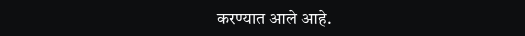करण्यात आले आहे.